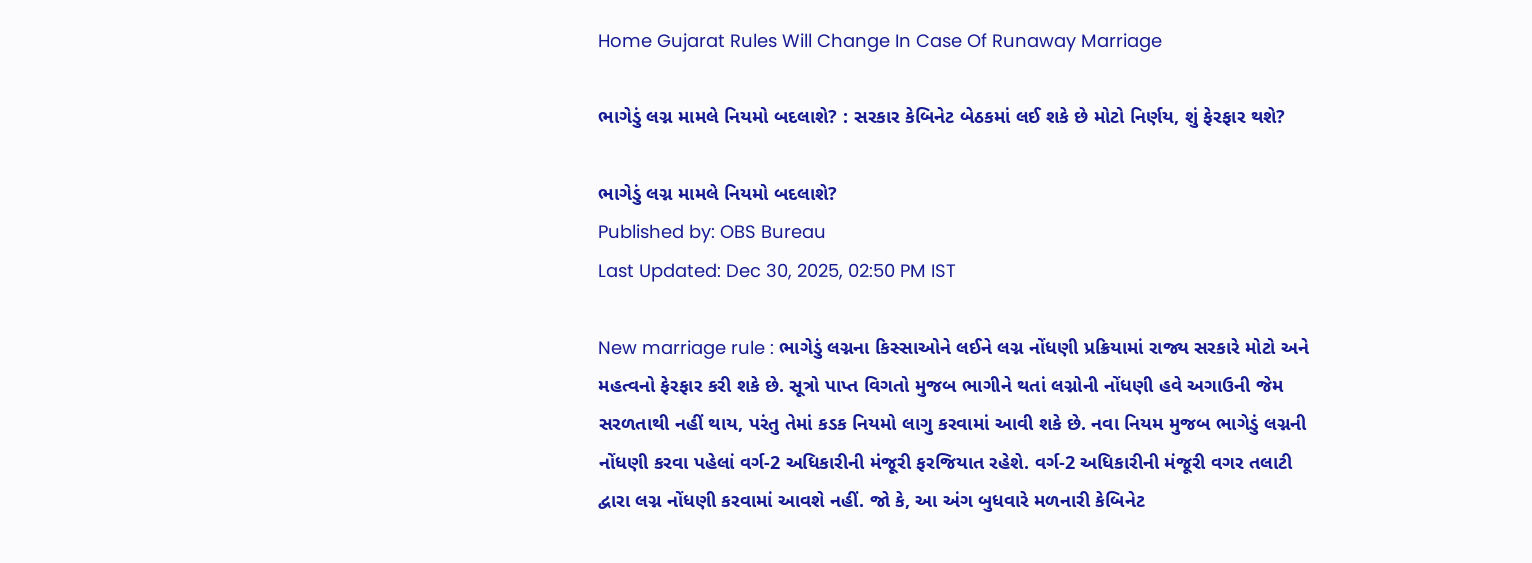Home Gujarat Rules Will Change In Case Of Runaway Marriage

ભાગેડું લગ્ન મામલે નિયમો બદલાશે? : સરકાર કેબિનેટ બેઠકમાં લઈ શકે છે મોટો નિર્ણય, શું ફેરફાર થશે?

ભાગેડું લગ્ન મામલે નિયમો બદલાશે?
Published by: OBS Bureau
Last Updated: Dec 30, 2025, 02:50 PM IST

New marriage rule : ભાગેડું લગ્નના કિસ્સાઓને લઈને લગ્ન નોંધણી પ્રક્રિયામાં રાજ્ય સરકારે મોટો અને મહત્વનો ફેરફાર કરી શકે છે. સૂત્રો પાપ્ત વિગતો મુજબ ભાગીને થતાં લગ્નોની નોંધણી હવે અગાઉની જેમ સરળતાથી નહીં થાય, પરંતુ તેમાં કડક નિયમો લાગુ કરવામાં આવી શકે છે. નવા નિયમ મુજબ ભાગેડું લગ્નની નોંધણી કરવા પહેલાં વર્ગ-2 અધિકારીની મંજૂરી ફરજિયાત રહેશે. વર્ગ-2 અધિકારીની મંજૂરી વગર તલાટી દ્વારા લગ્ન નોંધણી કરવામાં આવશે નહીં. જો કે, આ અંગ બુધવારે મળનારી કેબિનેટ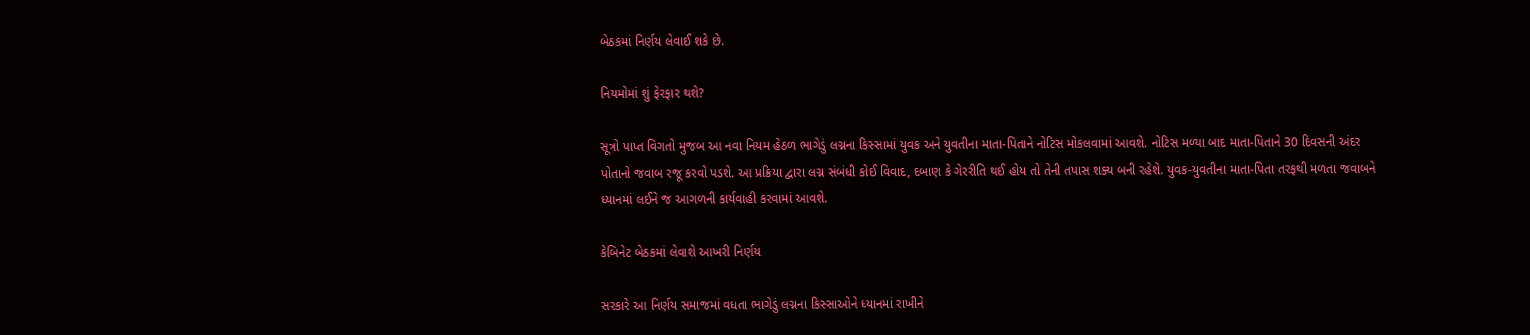બેઠકમાં નિર્ણય લેવાઈ શકે છે.

નિયમોમાં શું ફેરફાર થશે?

સૂત્રો પાપ્ત વિગતો મુજબ આ નવા નિયમ હેઠળ ભાગેડું લગ્નના કિસ્સામાં યુવક અને યુવતીના માતા-પિતાને નોટિસ મોકલવામાં આવશે. નોટિસ મળ્યા બાદ માતા-પિતાને 30 દિવસની અંદર પોતાનો જવાબ રજૂ કરવો પડશે. આ પ્રક્રિયા દ્વારા લગ્ન સંબંધી કોઈ વિવાદ, દબાણ કે ગેરરીતિ થઈ હોય તો તેની તપાસ શક્ય બની રહેશે. યુવક-યુવતીના માતા-પિતા તરફથી મળતા જવાબને ધ્યાનમાં લઈને જ આગળની કાર્યવાહી કરવામાં આવશે.

કેબિનેટ બેઠકમાં લેવાશે આખરી નિર્ણય

સરકારે આ નિર્ણય સમાજમાં વધતા ભાગેડું લગ્નના કિસ્સાઓને ધ્યાનમાં રાખીને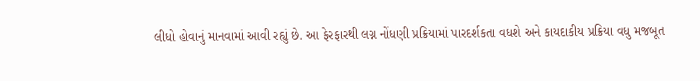લીધો હોવાનું માનવામાં આવી રહ્યું છે. આ ફેરફારથી લગ્ન નોંધણી પ્રક્રિયામાં પારદર્શકતા વધશે અને કાયદાકીય પ્રક્રિયા વધુ મજબૂત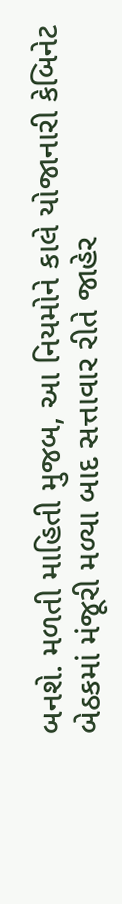બનશે. મળતી માહિતી મુજબ, આ નિયમોને કાલે યોજાનારી કેબિનેટ બેઠકમાં મંજૂરી મળ્યા બાદ સત્તાવાર રીતે જાહેર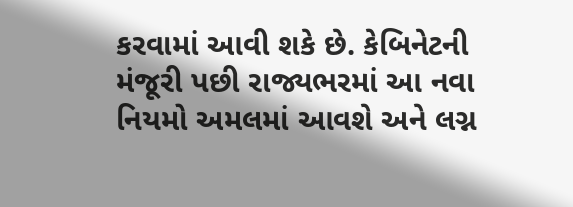કરવામાં આવી શકે છે. કેબિનેટની મંજૂરી પછી રાજ્યભરમાં આ નવા નિયમો અમલમાં આવશે અને લગ્ન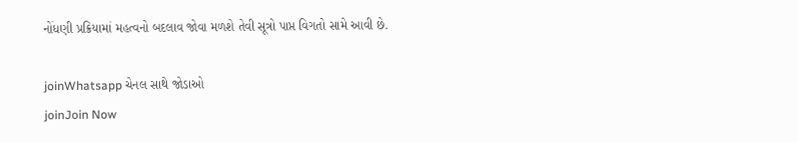નોંધણી પ્રક્રિયામાં મહત્વનો બદલાવ જોવા મળશે તેવી સૂત્રો પાપ્ત વિગતો સામે આવી છે.

joinWhatsapp ચેનલ સાથે જોડાઓ
joinJoin Now